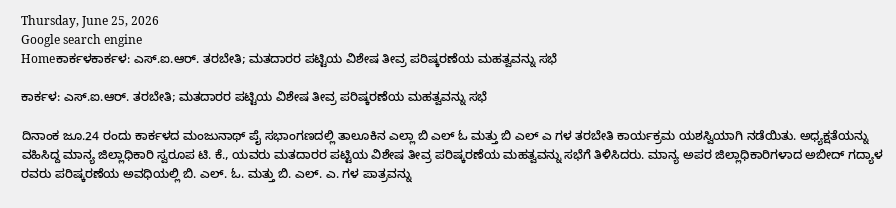Thursday, June 25, 2026
Google search engine
Homeಕಾರ್ಕಳಕಾರ್ಕಳ: ಎಸ್.ಐ.ಆರ್. ತರಬೇತಿ; ಮತದಾರರ ಪಟ್ಟಿಯ ವಿಶೇಷ ತೀವ್ರ ಪರಿಷ್ಕರಣೆಯ ಮಹತ್ವವನ್ನು ಸಭೆ

ಕಾರ್ಕಳ: ಎಸ್.ಐ.ಆರ್. ತರಬೇತಿ; ಮತದಾರರ ಪಟ್ಟಿಯ ವಿಶೇಷ ತೀವ್ರ ಪರಿಷ್ಕರಣೆಯ ಮಹತ್ವವನ್ನು ಸಭೆ

ದಿನಾಂಕ ಜೂ.24 ರಂದು ಕಾರ್ಕಳದ ಮಂಜುನಾಥ್ ಪೈ ಸಭಾಂಗಣದಲ್ಲಿ ತಾಲೂಕಿನ ಎಲ್ಲಾ ಬಿ ಎಲ್ ಓ ಮತ್ತು ಬಿ ಎಲ್ ಎ ಗಳ ತರಬೇತಿ ಕಾರ್ಯಕ್ರಮ ಯಶಸ್ವಿಯಾಗಿ ನಡೆಯಿತು. ಅಧ್ಯಕ್ಷತೆಯನ್ನು ವಹಿಸಿದ್ದ ಮಾನ್ಯ ಜಿಲ್ಲಾಧಿಕಾರಿ ಸ್ವರೂಪ ಟಿ. ಕೆ., ಯವರು ಮತದಾರರ ಪಟ್ಟಿಯ ವಿಶೇಷ ತೀವ್ರ ಪರಿಷ್ಕರಣೆಯ ಮಹತ್ವವನ್ನು ಸಭೆಗೆ ತಿಳಿಸಿದರು. ಮಾನ್ಯ ಅಪರ ಜಿಲ್ಲಾಧಿಕಾರಿಗಳಾದ ಅಬೀದ್ ಗದ್ಯಾಳ ರವರು ಪರಿಷ್ಕರಣೆಯ ಅವಧಿಯಲ್ಲಿ ಬಿ. ಎಲ್. ಓ. ಮತ್ತು ಬಿ. ಎಲ್. ಎ. ಗಳ ಪಾತ್ರವನ್ನು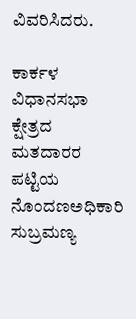ವಿವರಿಸಿದರು.

ಕಾರ್ಕಳ ವಿಧಾನಸಭಾ ಕ್ಷೇತ್ರದ ಮತದಾರರ ಪಟ್ಟಿಯ ನೊಂದಣಅಧಿಕಾರಿ ಸುಬ್ರಮಣ್ಯ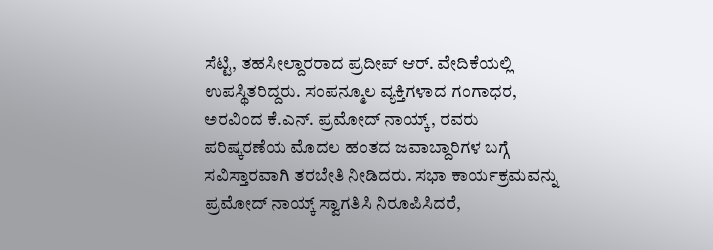ಸೆಟ್ಟಿ, ತಹಸೀಲ್ದಾರರಾದ ಪ್ರದೀಪ್ ಆರ್. ವೇದಿಕೆಯಲ್ಲಿ ಉಪಸ್ಥಿತರಿದ್ದರು. ಸಂಪನ್ಮೂಲ ವ್ಯಕ್ತಿಗಳಾದ ಗಂಗಾಧರ, ಅರವಿಂದ ಕೆ.ಎನ್. ಪ್ರಮೋದ್ ನಾಯ್ಕ್, ರವರು ಪರಿಷ್ಕರಣೆಯ ಮೊದಲ ಹಂತದ ಜವಾಬ್ದಾರಿಗಳ ಬಗ್ಗೆ ಸವಿಸ್ತಾರವಾಗಿ ತರಬೇತಿ ನೀಡಿದರು. ಸಭಾ ಕಾರ್ಯಕ್ರಮವನ್ನು ಪ್ರಮೋದ್ ನಾಯ್ಕ್ ಸ್ವಾಗತಿಸಿ ನಿರೂಪಿಸಿದರೆ,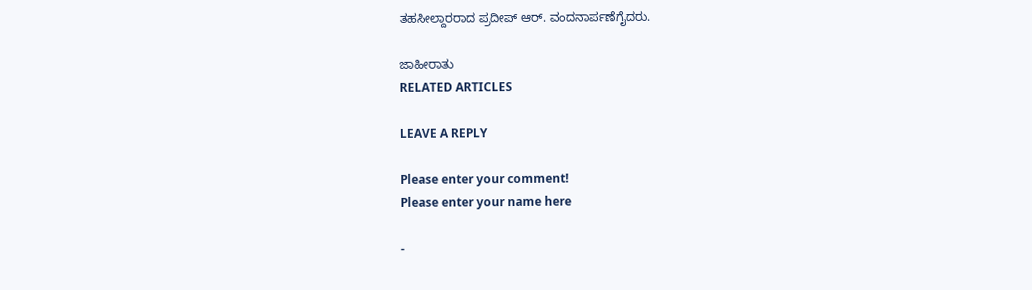ತಹಸೀಲ್ದಾರರಾದ ಪ್ರದೀಪ್ ಆರ್. ವಂದನಾರ್ಪಣೆಗೈದರು.

ಜಾಹೀರಾತು
RELATED ARTICLES

LEAVE A REPLY

Please enter your comment!
Please enter your name here

-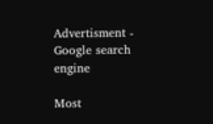Advertisment -
Google search engine

Most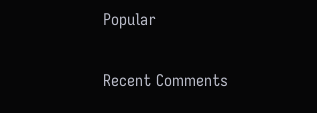Popular

Recent Comments